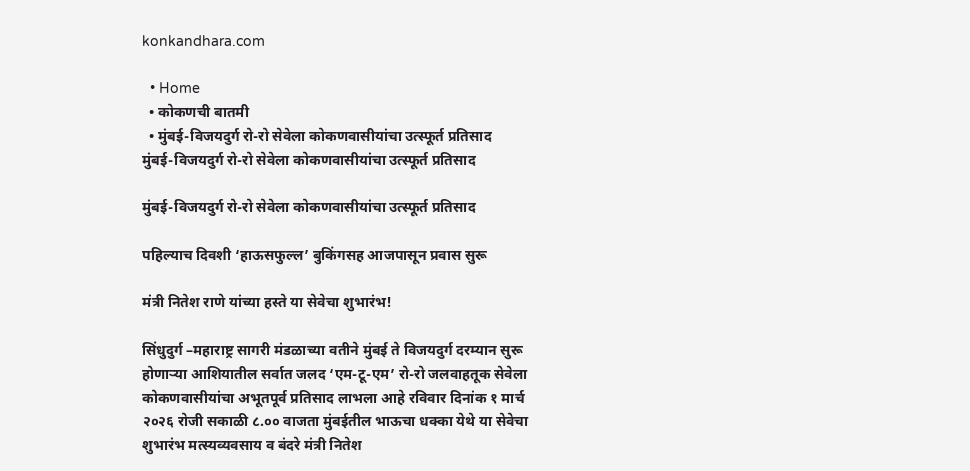konkandhara.com

  • Home
  • कोकणची बातमी
  • मुंबई-विजयदुर्ग रो-रो सेवेला कोकणवासीयांचा उत्स्फूर्त प्रतिसाद
मुंबई-विजयदुर्ग रो-रो सेवेला कोकणवासीयांचा उत्स्फूर्त प्रतिसाद

मुंबई-विजयदुर्ग रो-रो सेवेला कोकणवासीयांचा उत्स्फूर्त प्रतिसाद

पहिल्याच दिवशी ‘हाऊसफुल्ल’ बुकिंगसह आजपासून प्रवास सुरू

मंत्री नितेश राणे यांच्या हस्ते या सेवेचा शुभारंभ!

सिंधुदुर्ग –महाराष्ट्र सागरी मंडळाच्या वतीने मुंबई ते विजयदुर्ग दरम्यान सुरू होणाऱ्या आशियातील सर्वात जलद ‘एम-टू-एम’ रो-रो जलवाहतूक सेवेला कोकणवासीयांचा अभूतपूर्व प्रतिसाद लाभला आहे रविवार दिनांक १ मार्च २०२६ रोजी सकाळी ८.०० वाजता मुंबईतील भाऊचा धक्का येथे या सेवेचा शुभारंभ मत्स्यव्यवसाय व बंदरे मंत्री नितेश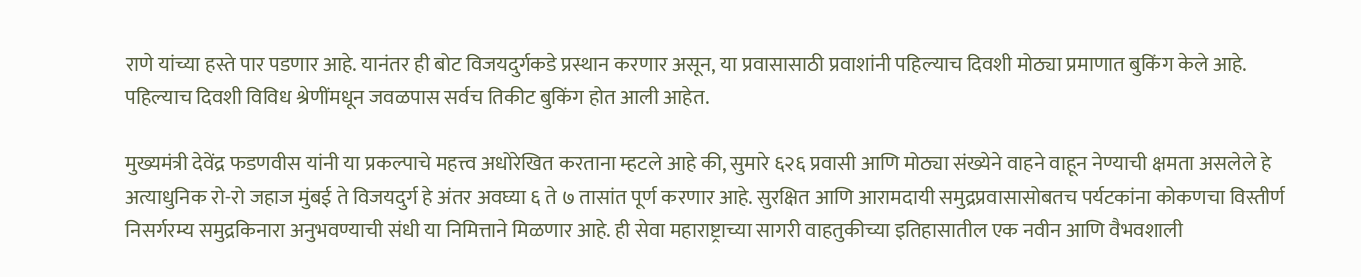राणे यांच्या हस्ते पार पडणार आहे. यानंतर ही बोट विजयदुर्गकडे प्रस्थान करणार असून, या प्रवासासाठी प्रवाशांनी पहिल्याच दिवशी मोठ्या प्रमाणात बुकिंग केले आहे. पहिल्याच दिवशी विविध श्रेणींमधून जवळपास सर्वच तिकीट बुकिंग होत आली आहेत.

मुख्यमंत्री देवेंद्र फडणवीस यांनी या प्रकल्पाचे महत्त्व अधोरेखित करताना म्हटले आहे की, सुमारे ६२६ प्रवासी आणि मोठ्या संख्येने वाहने वाहून नेण्याची क्षमता असलेले हे अत्याधुनिक रो-रो जहाज मुंबई ते विजयदुर्ग हे अंतर अवघ्या ६ ते ७ तासांत पूर्ण करणार आहे. सुरक्षित आणि आरामदायी समुद्रप्रवासासोबतच पर्यटकांना कोकणचा विस्तीर्ण निसर्गरम्य समुद्रकिनारा अनुभवण्याची संधी या निमित्ताने मिळणार आहे. ही सेवा महाराष्ट्राच्या सागरी वाहतुकीच्या इतिहासातील एक नवीन आणि वैभवशाली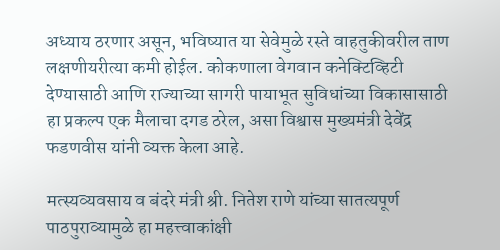अध्याय ठरणार असून, भविष्यात या सेवेमुळे रस्ते वाहतुकीवरील ताण लक्षणीयरीत्या कमी होईल. कोकणाला वेगवान कनेक्टिव्हिटी देण्यासाठी आणि राज्याच्या सागरी पायाभूत सुविधांच्या विकासासाठी हा प्रकल्प एक मैलाचा दगड ठरेल, असा विश्वास मुख्यमंत्री देवेंद्र फडणवीस यांनी व्यक्त केला आहे.

मत्स्यव्यवसाय व बंदरे मंत्री श्री. नितेश राणे यांच्या सातत्यपूर्ण पाठपुराव्यामुळे हा महत्त्वाकांक्षी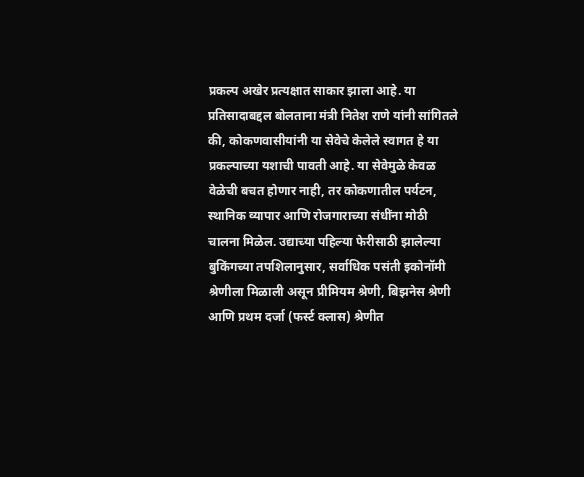प्रकल्प अखेर प्रत्यक्षात साकार झाला आहे. या प्रतिसादाबद्दल बोलताना मंत्री नितेश राणे यांनी सांगितले की, कोकणवासीयांनी या सेवेचे केलेले स्वागत हे या प्रकल्पाच्या यशाची पावती आहे. या सेवेमुळे केवळ वेळेची बचत होणार नाही, तर कोकणातील पर्यटन, स्थानिक व्यापार आणि रोजगाराच्या संधींना मोठी चालना मिळेल. उद्याच्या पहिल्या फेरीसाठी झालेल्या बुकिंगच्या तपशिलानुसार, सर्वाधिक पसंती इकोनॉमी श्रेणीला मिळाली असून प्रीमियम श्रेणी, बिझनेस श्रेणी आणि प्रथम दर्जा (फर्स्ट क्लास) श्रेणीत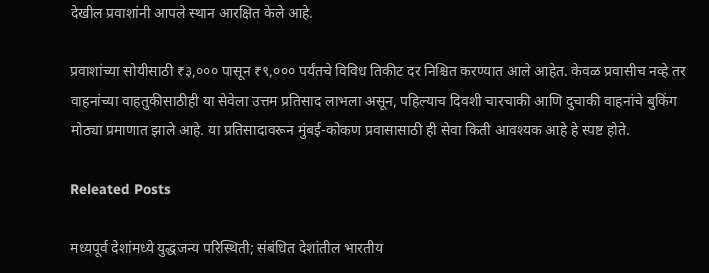देखील प्रवाशांनी आपले स्थान आरक्षित केले आहे.

प्रवाशांच्या सोयीसाठी ₹३,००० पासून ₹९,००० पर्यंतचे विविध तिकीट दर निश्चित करण्यात आले आहेत. केवळ प्रवासीच नव्हे तर वाहनांच्या वाहतुकीसाठीही या सेवेला उत्तम प्रतिसाद लाभला असून, पहिल्याच दिवशी चारचाकी आणि दुचाकी वाहनांचे बुकिंग मोठ्या प्रमाणात झाले आहे. या प्रतिसादावरून मुंबई-कोकण प्रवासासाठी ही सेवा किती आवश्यक आहे हे स्पष्ट होते.

Releated Posts

मध्यपूर्व देशांमध्ये युद्धजन्य परिस्थिती; संबंधित देशांतील भारतीय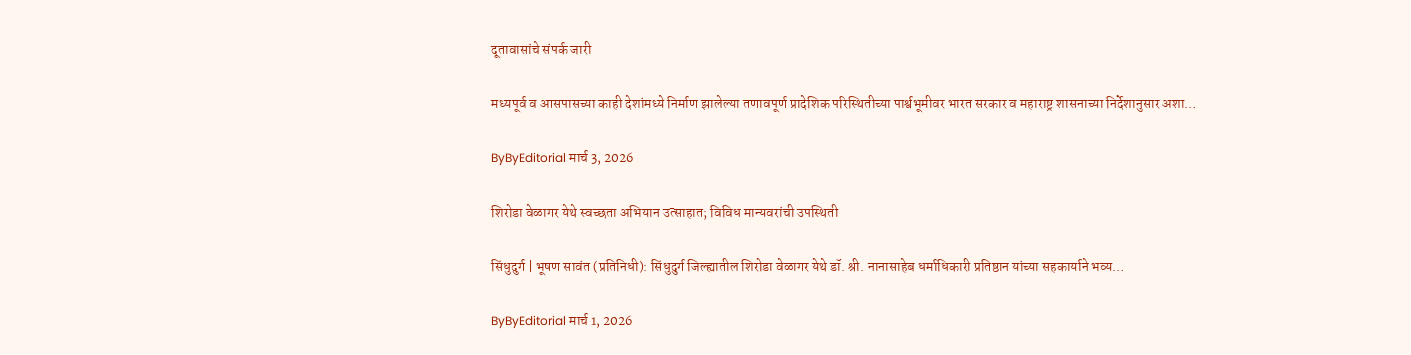दूतावासांचे संपर्क जारी

मध्यपूर्व व आसपासच्या काही देशांमध्ये निर्माण झालेल्या तणावपूर्ण प्रादेशिक परिस्थितीच्या पार्श्वभूमीवर भारत सरकार व महाराष्ट्र शासनाच्या निर्देशानुसार अशा…

ByByEditorial मार्च 3, 2026

शिरोडा वेळागर येथे स्वच्छता अभियान उत्साहात; विविध मान्यवरांची उपस्थिती

सिंधुदुर्ग | भूषण सावंत (प्रतिनिधी): सिंधुदुर्ग जिल्ह्यातील शिरोडा वेळागर येथे डॉ. श्री. नानासाहेब धर्माधिकारी प्रतिष्ठान यांच्या सहकार्याने भव्य…

ByByEditorial मार्च 1, 2026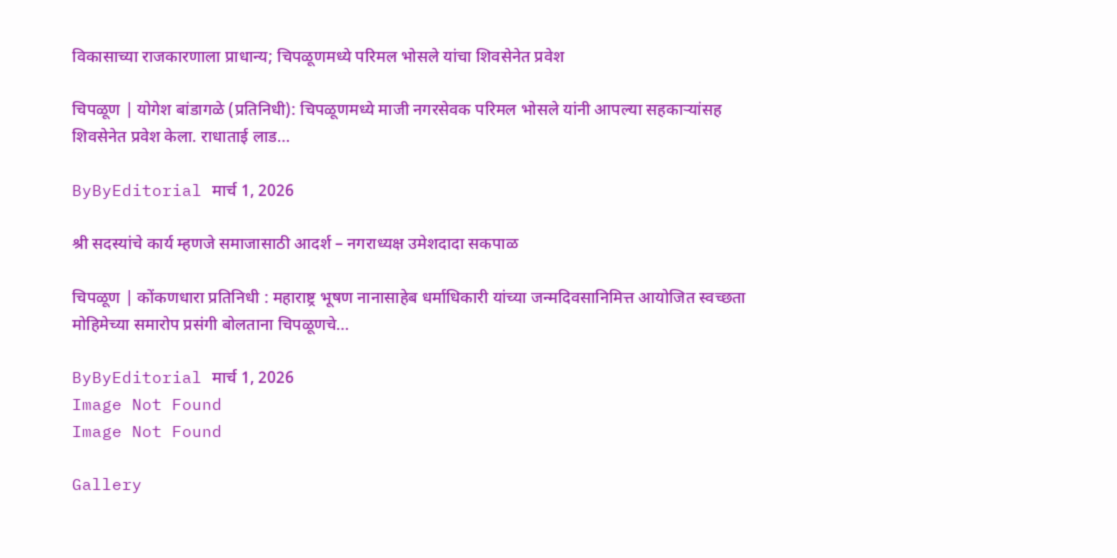विकासाच्या राजकारणाला प्राधान्य; चिपळूणमध्ये परिमल भोसले यांचा शिवसेनेत प्रवेश

चिपळूण | योगेश बांडागळे (प्रतिनिधी): चिपळूणमध्ये माजी नगरसेवक परिमल भोसले यांनी आपल्या सहकाऱ्यांसह शिवसेनेत प्रवेश केला. राधाताई लाड…

ByByEditorial मार्च 1, 2026

श्री सदस्यांचे कार्य म्हणजे समाजासाठी आदर्श – नगराध्यक्ष उमेशदादा सकपाळ

चिपळूण | कोंकणधारा प्रतिनिधी : महाराष्ट्र भूषण नानासाहेब धर्माधिकारी यांच्या जन्मदिवसानिमित्त आयोजित स्वच्छता मोहिमेच्या समारोप प्रसंगी बोलताना चिपळूणचे…

ByByEditorial मार्च 1, 2026
Image Not Found
Image Not Found

Gallery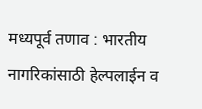मध्यपूर्व तणाव : भारतीय नागरिकांसाठी हेल्पलाईन व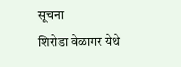सूचना
शिरोडा वेळागर येथे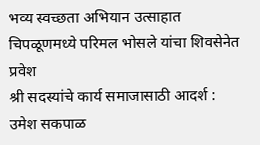भव्य स्वच्छता अभियान उत्साहात
चिपळूणमध्ये परिमल भोसले यांचा शिवसेनेत प्रवेश
श्री सदस्यांचे कार्य समाजासाठी आदर्श : उमेश सकपाळ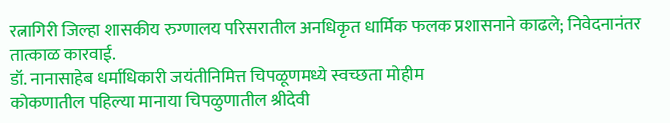रत्नागिरी जिल्हा शासकीय रुग्णालय परिसरातील अनधिकृत धार्मिक फलक प्रशासनाने काढले; निवेदनानंतर तात्काळ कारवाई.
डॉ. नानासाहेब धर्माधिकारी जयंतीनिमित्त चिपळूणमध्ये स्वच्छता मोहीम
कोकणातील पहिल्या मानाया चिपळुणातील श्रीदेवी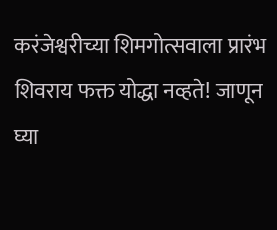करंजेश्वरीच्या शिमगोत्सवाला प्रारंभ
शिवराय फक्त योद्धा नव्हते! जाणून घ्या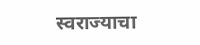स्वराज्याचा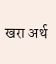खरा अर्थ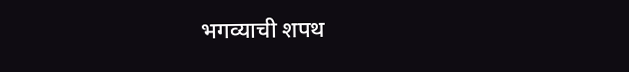भगव्याची शपथ